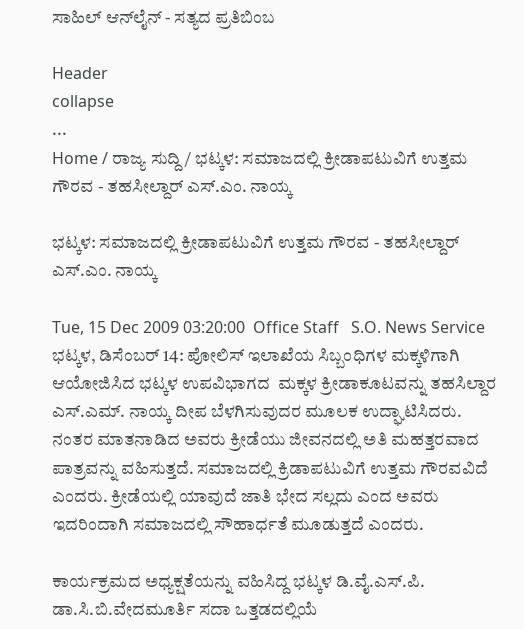ಸಾಹಿಲ್ ಆನ್‌ಲೈನ್ - ಸತ್ಯದ ಪ್ರತಿಬಿಂಬ

Header
collapse
...
Home / ರಾಜ್ಯ ಸುದ್ದಿ / ಭಟ್ಕಳ: ಸಮಾಜದಲ್ಲಿ ಕ್ರೀಡಾಪಟುವಿಗೆ ಉತ್ತಮ ಗೌರವ - ತಹಸೀಲ್ದಾರ್ ಎಸ್.ಎಂ. ನಾಯ್ಕ

ಭಟ್ಕಳ: ಸಮಾಜದಲ್ಲಿ ಕ್ರೀಡಾಪಟುವಿಗೆ ಉತ್ತಮ ಗೌರವ - ತಹಸೀಲ್ದಾರ್ ಎಸ್.ಎಂ. ನಾಯ್ಕ

Tue, 15 Dec 2009 03:20:00  Office Staff   S.O. News Service
ಭಟ್ಕಳ, ಡಿಸೆಂಬರ್ 14: ಪೋಲಿಸ್ ಇಲಾಖೆಯ ಸಿಬ್ಬಂಧಿಗಳ ಮಕ್ಕಳಿಗಾಗಿ ಆಯೋಜಿಸಿದ ಭಟ್ಕಳ ಉಪವಿಭಾಗದ  ಮಕ್ಕಳ ಕ್ರೀಡಾಕೂಟವನ್ನು ತಹಸಿಲ್ದಾರ ಎಸ್.ಎಮ್. ನಾಯ್ಕ ದೀಪ ಬೆಳಗಿಸುವುದರ ಮೂಲಕ ಉದ್ಘಾಟಿಸಿದರು. ನಂತರ ಮಾತನಾಡಿದ ಅವರು ಕ್ರೀಡೆಯು ಜೀವನದಲ್ಲಿ ಅತಿ ಮಹತ್ತರವಾದ ಪಾತ್ರವನ್ನು ವಹಿಸುತ್ತದೆ. ಸಮಾಜದಲ್ಲಿ ಕ್ರಿಡಾಪಟುವಿಗೆ ಉತ್ತಮ ಗೌರವವಿದೆ ಎಂದರು. ಕ್ರೀಡೆಯಲ್ಲಿ ಯಾವುದೆ ಜಾತಿ ಭೇದ ಸಲ್ಲದು ಎಂದ ಅವರು ಇದರಿಂದಾಗಿ ಸಮಾಜದಲ್ಲಿ ಸೌಹಾರ್ಧತೆ ಮೂಡುತ್ತದೆ ಎಂದರು.

ಕಾರ್ಯಕ್ರಮದ ಅಧ್ಯಕ್ಷತೆಯನ್ನು ವಹಿಸಿದ್ದ ಭಟ್ಕಳ ಡಿ.ವೈ.ಎಸ್.ಪಿ. ಡಾ.ಸಿ.ಬಿ.ವೇದಮೂರ್ತಿ ಸದಾ ಒತ್ತಡದಲ್ಲಿಯೆ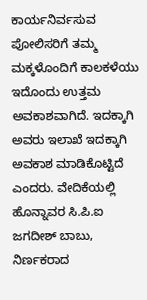ಕಾರ್ಯನಿರ್ವಸುವ ಪೋಲಿಸರಿಗೆ ತಮ್ಮ ಮಕ್ಕಳೊಂದಿಗೆ ಕಾಲಕಳೆಯು ಇದೊಂದು ಉತ್ತಮ ಅವಕಾಶವಾಗಿದೆ. ಇದಕ್ಕಾಗಿ ಅವರು ಇಲಾಖೆ ಇದಕ್ಕಾಗಿ ಅವಕಾಶ ಮಾಡಿಕೊಟ್ಟಿದೆ ಎಂದರು. ವೇದಿಕೆಯಲ್ಲಿ ಹೊನ್ನಾವರ ಸಿ.ಪಿ.ಐ ಜಗದೀಶ್ ಬಾಬು, ನಿರ್ಣಕರಾದ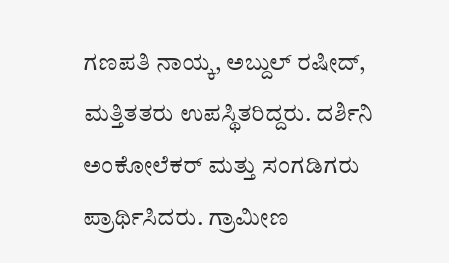ಗಣಪತಿ ನಾಯ್ಕ, ಅಬ್ದುಲ್ ರಷೀದ್, ಮತ್ತಿತತರು ಉಪಸ್ಥಿತರಿದ್ದರು. ದರ್ಶಿನಿ ಅಂಕೋಲೆಕರ್ ಮತ್ತು ಸಂಗಡಿಗರು ಪ್ರಾರ್ಥಿಸಿದರು. ಗ್ರಾಮೀಣ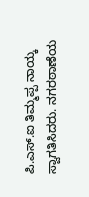ಪಿ.ಎಸ್.ಐ ತಿಮ್ಮಪ್ಪ ನಾಯ್ಕ ಸ್ವಾಗತಿಸಿದರು. ನಗರಠಾಣೆಯ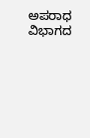ಅಪರಾಧ ವಿಭಾಗದ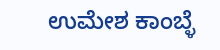ಉಮೇಶ ಕಾಂಬ್ಳೆ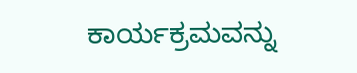ಕಾರ್ಯಕ್ರಮವನ್ನು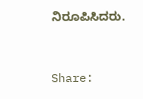ನಿರೂಪಿಸಿದರು.


Share: